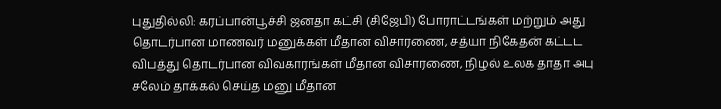புதுதில்லி: கரப்பான்பூச்சி ஜனதா கட்சி (சிஜேபி) போராட்டங்கள் மற்றும் அது தொடர்பான மாணவர் மனுக்கள் மீதான விசாரணை, சத்யா நிகேதன் கட்டட விபத்து தொடர்பான விவகாரங்கள் மீதான விசாரணை, நிழல் உலக தாதா அபு சலேம் தாக்கல் செய்த மனு மீதான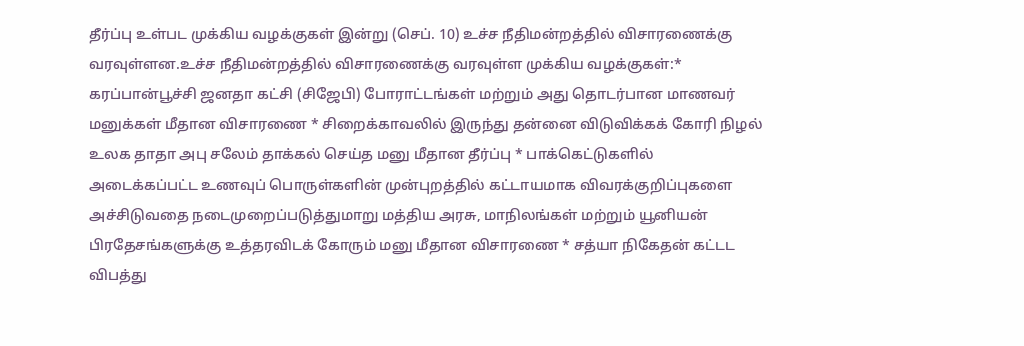தீர்ப்பு உள்பட முக்கிய வழக்குகள் இன்று (செப். 10) உச்ச நீதிமன்றத்தில் விசாரணைக்கு வரவுள்ளன.உச்ச நீதிமன்றத்தில் விசாரணைக்கு வரவுள்ள முக்கிய வழக்குகள்:* கரப்பான்பூச்சி ஜனதா கட்சி (சிஜேபி) போராட்டங்கள் மற்றும் அது தொடர்பான மாணவர் மனுக்கள் மீதான விசாரணை * சிறைக்காவலில் இருந்து தன்னை விடுவிக்கக் கோரி நிழல் உலக தாதா அபு சலேம் தாக்கல் செய்த மனு மீதான தீர்ப்பு * பாக்கெட்டுகளில் அடைக்கப்பட்ட உணவுப் பொருள்களின் முன்புறத்தில் கட்டாயமாக விவரக்குறிப்புகளை அச்சிடுவதை நடைமுறைப்படுத்துமாறு மத்திய அரசு, மாநிலங்கள் மற்றும் யூனியன் பிரதேசங்களுக்கு உத்தரவிடக் கோரும் மனு மீதான விசாரணை * சத்யா நிகேதன் கட்டட விபத்து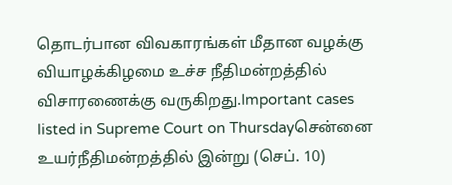தொடர்பான விவகாரங்கள் மீதான வழக்கு வியாழக்கிழமை உச்ச நீதிமன்றத்தில் விசாரணைக்கு வருகிறது.Important cases listed in Supreme Court on Thursdayசென்னை உயர்நீதிமன்றத்தில் இன்று (செப். 10)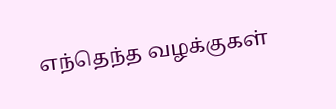எந்தெந்த வழக்குகள்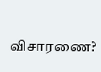விசாரணை?